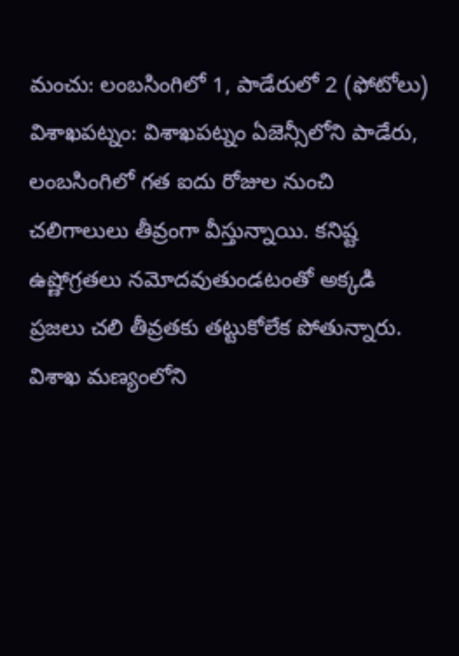మంచు: లంబసింగిలో 1, పాడేరులో 2 (ఫోటోలు)
విశాఖపట్నం: విశాఖపట్నం ఏజెన్సీలోని పాడేరు, లంబసింగిలో గత ఐదు రోజుల నుంచి చలిగాలులు తీవ్రంగా వీస్తున్నాయి. కనిష్ట ఉష్ణోగ్రతలు నమోదవుతుండటంతో అక్కడి ప్రజలు చలి తీవ్రతకు తట్టుకోలేక పోతున్నారు.
విశాఖ మణ్యంలోని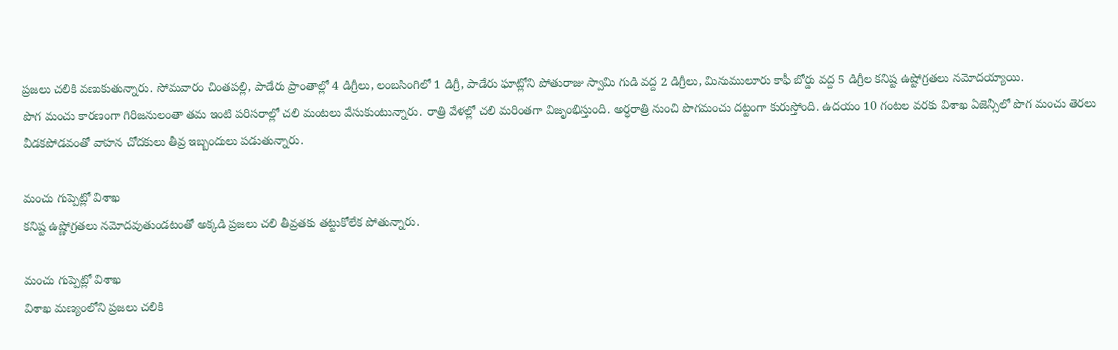ప్రజలు చలికి వణుకుతున్నారు. సోమవారం చింతపల్లి, పాడేరు ప్రాంతాల్లో 4 డిగ్రీలు, లంబసింగిలో 1 డిగ్రీ, పాడేరు ఘాట్లోని పోతురాజు స్వామి గుడి వద్ద 2 డిగ్రీలు, మినుములూరు కాఫీ బోర్డు వద్ద 5 డిగ్రీల కనిష్ట ఉష్టోగ్రతలు నమోదయ్యాయి.
పొగ మంచు కారణంగా గిరిజనులంతా తమ ఇంటి పరిసరాల్లో చలి మంటలు వేసుకుంటున్నారు. రాత్రి వేళల్లో చలి మరింతగా విజృంభిస్తుంది. అర్ధరాత్రి నుంచి పొగమంచు దట్టంగా కురుస్తోంది. ఉదయం 10 గంటల వరకు విశాఖ ఏజెన్సీలో పొగ మంచు తెరలు వీడకపోడవంతో వాహన చోదకులు తీవ్ర ఇబ్బందులు పడుతున్నారు.

మంచు గుప్పెట్లో విశాఖ
కనిష్ట ఉష్ణోగ్రతలు నమోదవుతుండటంతో అక్కడి ప్రజలు చలి తీవ్రతకు తట్టుకోలేక పోతున్నారు.

మంచు గుప్పెట్లో విశాఖ
విశాఖ మణ్యంలోని ప్రజలు చలికి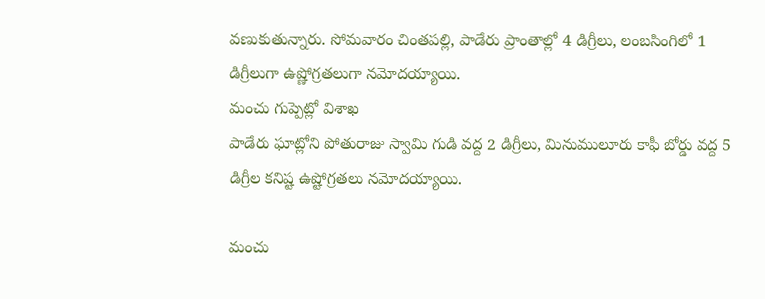వణుకుతున్నారు. సోమవారం చింతపల్లి, పాడేరు ప్రాంతాల్లో 4 డిగ్రీలు, లంబసింగిలో 1 డిగ్రీలుగా ఉష్ణోగ్రతలుగా నమోదయ్యాయి.
మంచు గుప్పెట్లో విశాఖ
పాడేరు ఘాట్లోని పోతురాజు స్వామి గుడి వద్ద 2 డిగ్రీలు, మినుములూరు కాఫీ బోర్డు వద్ద 5 డిగ్రీల కనిష్ట ఉష్టోగ్రతలు నమోదయ్యాయి.

మంచు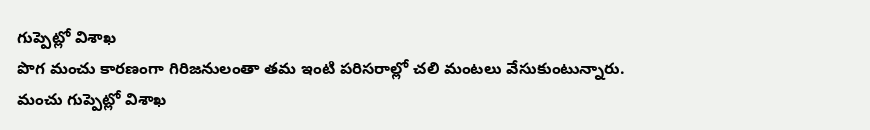గుప్పెట్లో విశాఖ
పొగ మంచు కారణంగా గిరిజనులంతా తమ ఇంటి పరిసరాల్లో చలి మంటలు వేసుకుంటున్నారు.
మంచు గుప్పెట్లో విశాఖ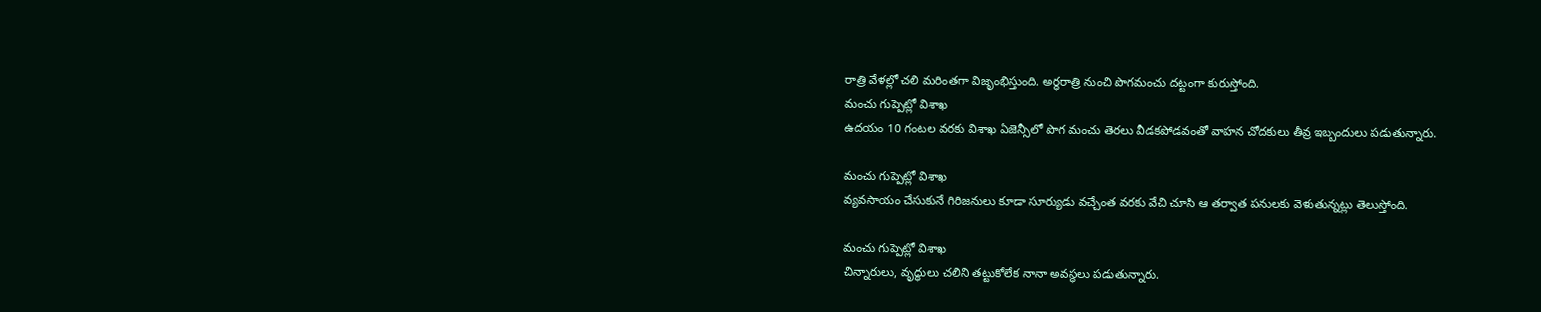రాత్రి వేళల్లో చలి మరింతగా విజృంభిస్తుంది. అర్ధరాత్రి నుంచి పొగమంచు దట్టంగా కురుస్తోంది.
మంచు గుప్పెట్లో విశాఖ
ఉదయం 10 గంటల వరకు విశాఖ ఏజెన్సీలో పొగ మంచు తెరలు వీడకపోడవంతో వాహన చోదకులు తీవ్ర ఇబ్బందులు పడుతున్నారు.

మంచు గుప్పెట్లో విశాఖ
వ్యవసాయం చేసుకునే గిరిజనులు కూడా సూర్యుడు వచ్చేంత వరకు వేచి చూసి ఆ తర్వాత పనులకు వెళుతున్నట్లు తెలుస్తోంది.

మంచు గుప్పెట్లో విశాఖ
చిన్నారులు, వృద్ధులు చలిని తట్టుకోలేక నానా అవస్ధలు పడుతున్నారు.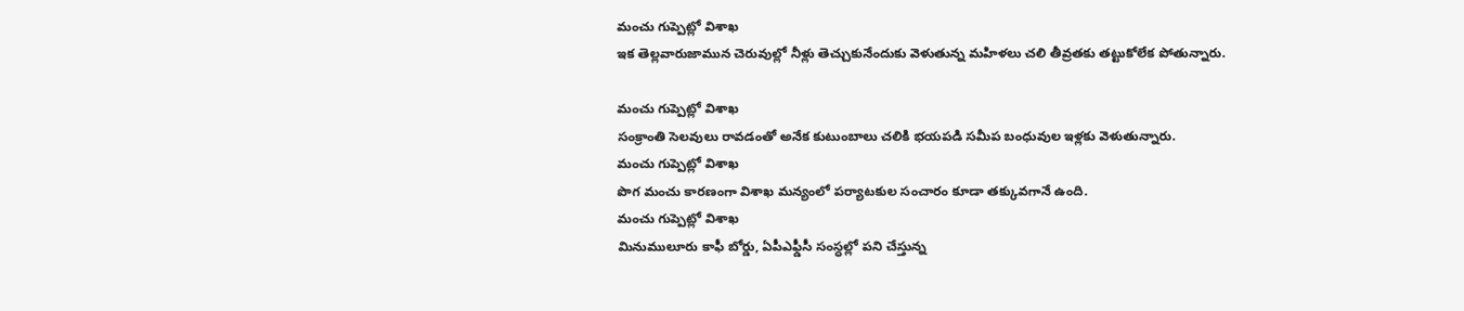మంచు గుప్పెట్లో విశాఖ
ఇక తెల్లవారుజామున చెరువుల్లో నీళ్లు తెచ్చుకునేందుకు వెళుతున్న మహిళలు చలి తీవ్రతకు తట్టుకోలేక పోతున్నారు.

మంచు గుప్పెట్లో విశాఖ
సంక్రాంతి సెలవులు రావడంతో అనేక కుటుంబాలు చలికి భయపడి సమీప బంధువుల ఇళ్లకు వెళుతున్నారు.
మంచు గుప్పెట్లో విశాఖ
పొగ మంచు కారణంగా విశాఖ మన్యంలో పర్యాటకుల సంచారం కూడా తక్కువగానే ఉంది.
మంచు గుప్పెట్లో విశాఖ
మినుములూరు కాఫీ బోర్డు, ఏపీఎఫ్డీసీ సంస్ధల్లో పని చేస్తున్న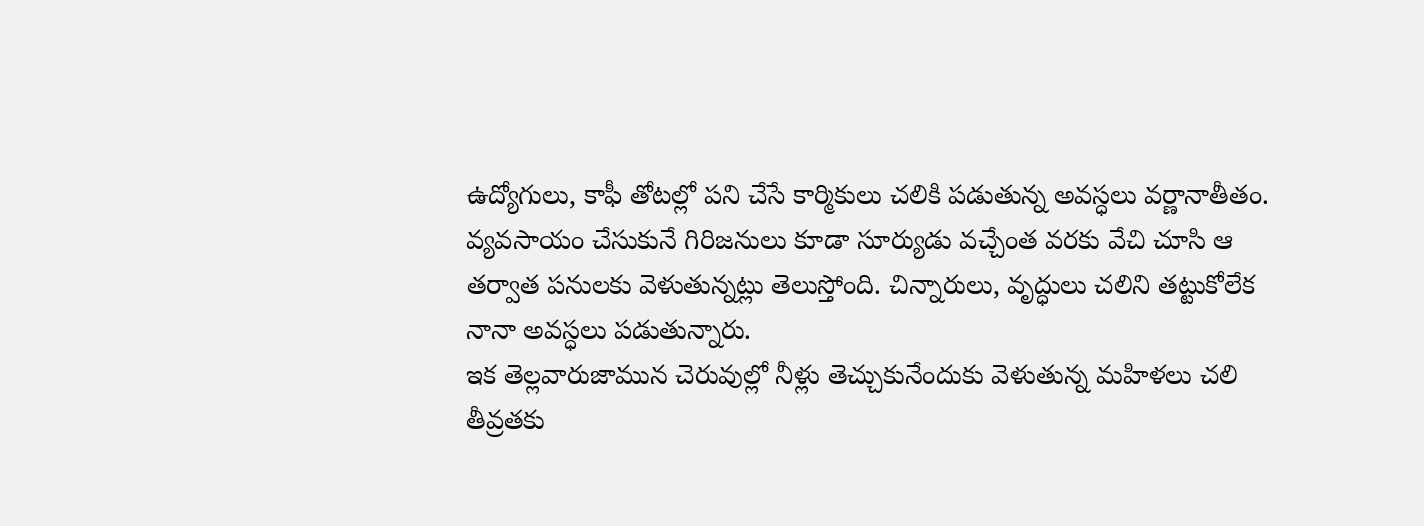ఉద్యోగులు, కాఫీ తోటల్లో పని చేసే కార్మికులు చలికి పడుతున్న అవస్ధలు వర్ణానాతీతం.
వ్యవసాయం చేసుకునే గిరిజనులు కూడా సూర్యుడు వచ్చేంత వరకు వేచి చూసి ఆ తర్వాత పనులకు వెళుతున్నట్లు తెలుస్తోంది. చిన్నారులు, వృద్ధులు చలిని తట్టుకోలేక నానా అవస్ధలు పడుతున్నారు.
ఇక తెల్లవారుజామున చెరువుల్లో నీళ్లు తెచ్చుకునేందుకు వెళుతున్న మహిళలు చలి తీవ్రతకు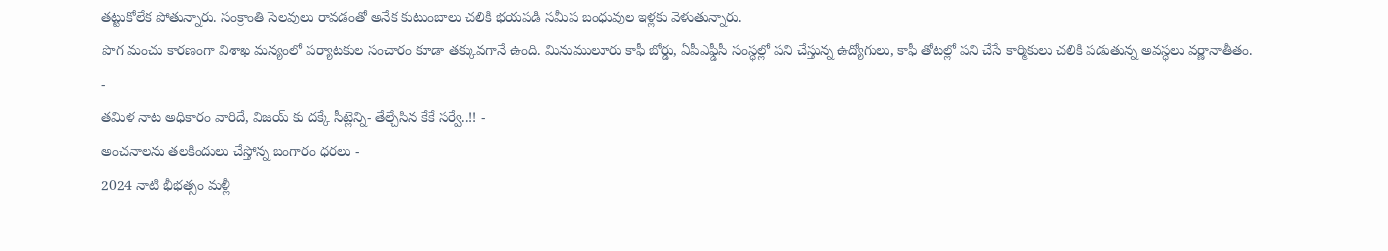తట్టుకోలేక పోతున్నారు. సంక్రాంతి సెలవులు రావడంతో అనేక కుటుంబాలు చలికి భయపడి సమీప బంధువుల ఇళ్లకు వెళుతున్నారు.
పొగ మంచు కారణంగా విశాఖ మన్యంలో పర్యాటకుల సంచారం కూడా తక్కువగానే ఉంది. మినుములూరు కాఫీ బోర్డు, ఏపీఎఫ్డీసీ సంస్ధల్లో పని చేస్తున్న ఉద్యోగులు, కాఫీ తోటల్లో పని చేసే కార్మికులు చలికి పడుతున్న అవస్ధలు వర్ణానాతీతం.
-
తమిళ నాట అధికారం వారిదే, విజయ్ కు దక్కే సీట్లెన్ని- తేల్చేసిన కేకే సర్వే..!! -
అంచనాలను తలకిందులు చేస్తోన్న బంగారం ధరలు -
2024 నాటి భీభత్సం మళ్లీ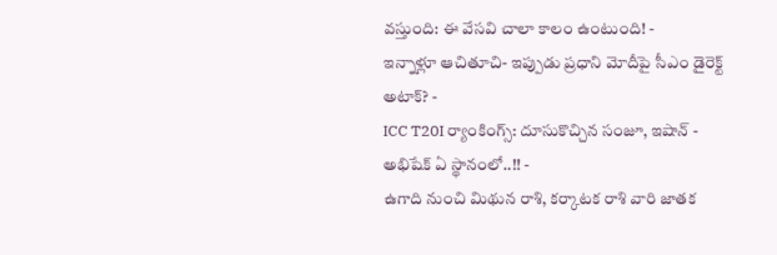వస్తుంది: ఈ వేసవి చాలా కాలం ఉంటుంది! -
ఇన్నాళ్లూ ఆచితూచి- ఇప్పుడు ప్రధాని మోదీపై సీఎం డైరెక్ట్ అటాక్? -
ICC T20I ర్యాంకింగ్స్: దూసుకొచ్చిన సంజూ, ఇషాన్ - అభిషేక్ ఏ స్థానంలో..!! -
ఉగాది నుంచి మిథున రాశి, కర్కాటక రాశి వారి జాతక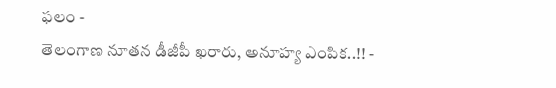ఫలం -
తెలంగాణ నూతన డీజీపీ ఖరారు, అనూహ్య ఎంపిక..!! -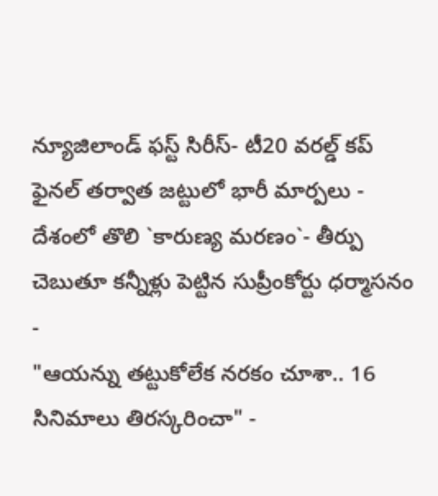న్యూజిలాండ్ ఫస్ట్ సిరీస్- టీ20 వరల్డ్ కప్ ఫైనల్ తర్వాత జట్టులో భారీ మార్పలు -
దేశంలో తొలి `కారుణ్య మరణం`- తీర్పు చెబుతూ కన్నీళ్లు పెట్టిన సుప్రీంకోర్టు ధర్మాసనం -
"ఆయన్ను తట్టుకోలేక నరకం చూశా.. 16 సినిమాలు తిరస్కరించా" -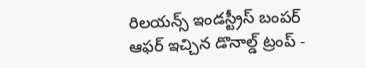రిలయన్స్ ఇండస్ట్రీస్ బంపర్ ఆఫర్ ఇచ్చిన డొనాల్డ్ ట్రంప్ -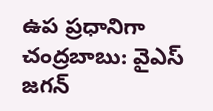ఉప ప్రధానిగా చంద్రబాబు: వైఎస్ జగన్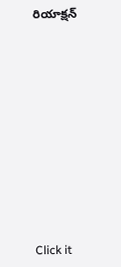రియాక్షన్












Click it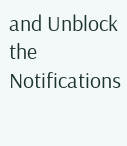and Unblock the Notifications